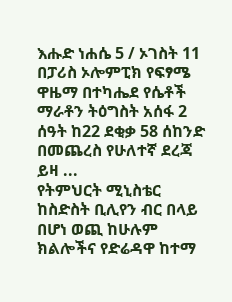እሑድ ነሐሴ 5 / ኦገስት 11 በፓሪስ ኦሎምፒክ የፍፃሜ ዋዜማ በተካሔደ የሴቶች ማራቶን ትዕግስት አሰፋ 2 ሰዓት ከ22 ደቂቃ 58 ሰከንድ በመጨረስ የሁለተኛ ደረጃ ይዛ ...
የትምህርት ሚኒስቴር ከስድስት ቢሊየን ብር በላይ በሆነ ወጪ ከሁሉም ክልሎችና የድሬዳዋ ከተማ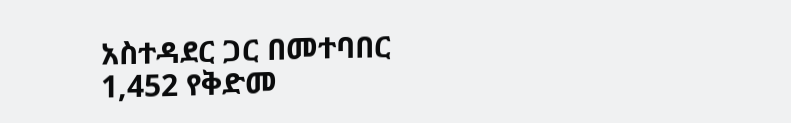አስተዳደር ጋር በመተባበር 1,452 የቅድመ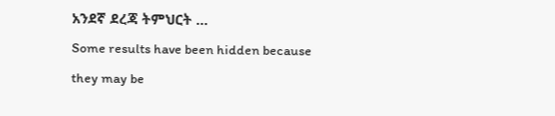አንደኛ ደረጃ ትምህርት ...
Some results have been hidden because they may be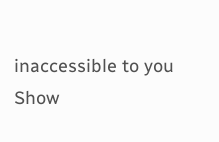inaccessible to you
Show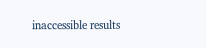inaccessible results